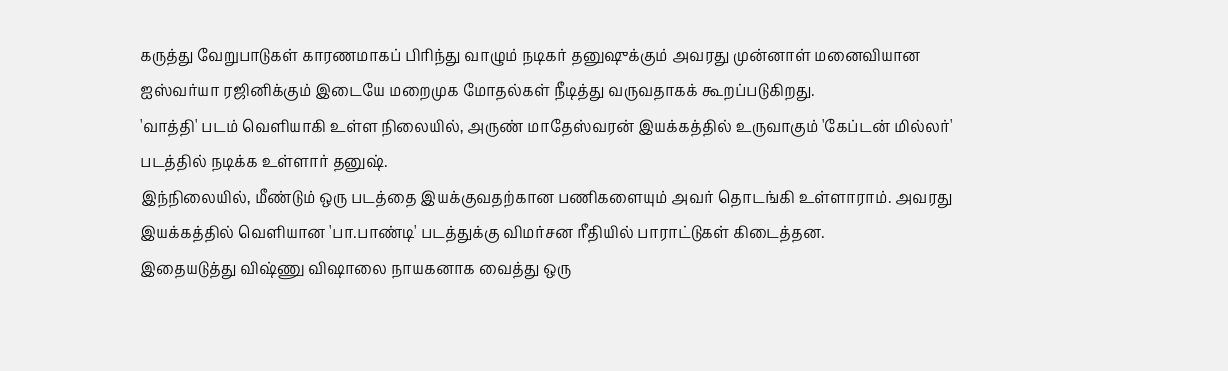கருத்து வேறுபாடுகள் காரணமாகப் பிரிந்து வாழும் நடிகர் தனுஷுக்கும் அவரது முன்னாள் மனைவியான ஐஸ்வர்யா ரஜினிக்கும் இடையே மறைமுக மோதல்கள் நீடித்து வருவதாகக் கூறப்படுகிறது.
'வாத்தி' படம் வெளியாகி உள்ள நிலையில், அருண் மாதேஸ்வரன் இயக்கத்தில் உருவாகும் 'கேப்டன் மில்லர்' படத்தில் நடிக்க உள்ளார் தனுஷ்.
இந்நிலையில், மீண்டும் ஒரு படத்தை இயக்குவதற்கான பணிகளையும் அவர் தொடங்கி உள்ளாராம். அவரது இயக்கத்தில் வெளியான 'பா.பாண்டி' படத்துக்கு விமர்சன ரீதியில் பாராட்டுகள் கிடைத்தன.
இதையடுத்து விஷ்ணு விஷாலை நாயகனாக வைத்து ஒரு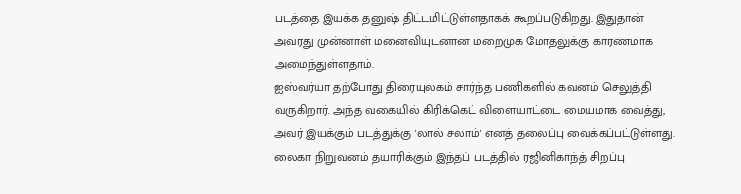படத்தை இயக்க தனுஷ் திட்டமிட்டுள்ளதாகக் கூறப்படுகிறது. இதுதான் அவரது முன்னாள் மனைவியுடனான மறைமுக மோதலுக்கு காரணமாக அமைந்துள்ளதாம்.
ஐஸ்வர்யா தற்போது திரையுலகம் சார்ந்த பணிகளில் கவனம் செலுத்தி வருகிறார். அந்த வகையில் கிரிக்கெட் விளையாட்டை மையமாக வைத்து, அவர் இயக்கும் படத்துக்கு 'லால் சலாம்' எனத் தலைப்பு வைக்கப்பட்டுள்ளது.
லைகா நிறுவனம் தயாரிக்கும் இந்தப் படத்தில் ரஜினிகாந்த் சிறப்பு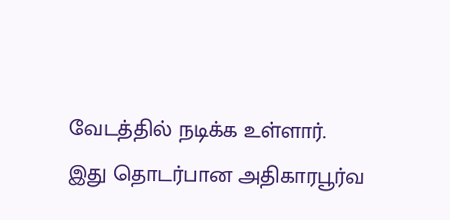வேடத்தில் நடிக்க உள்ளார். இது தொடர்பான அதிகாரபூர்வ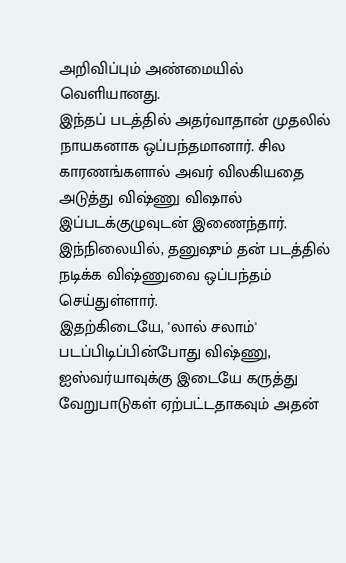அறிவிப்பும் அண்மையில் வெளியானது.
இந்தப் படத்தில் அதர்வாதான் முதலில் நாயகனாக ஒப்பந்தமானார். சில காரணங்களால் அவர் விலகியதை அடுத்து விஷ்ணு விஷால் இப்படக்குழுவுடன் இணைந்தார்.
இந்நிலையில், தனுஷும் தன் படத்தில் நடிக்க விஷ்ணுவை ஒப்பந்தம் செய்துள்ளார்.
இதற்கிடையே, 'லால் சலாம்' படப்பிடிப்பின்போது விஷ்ணு, ஐஸ்வர்யாவுக்கு இடையே கருத்து வேறுபாடுகள் ஏற்பட்டதாகவும் அதன்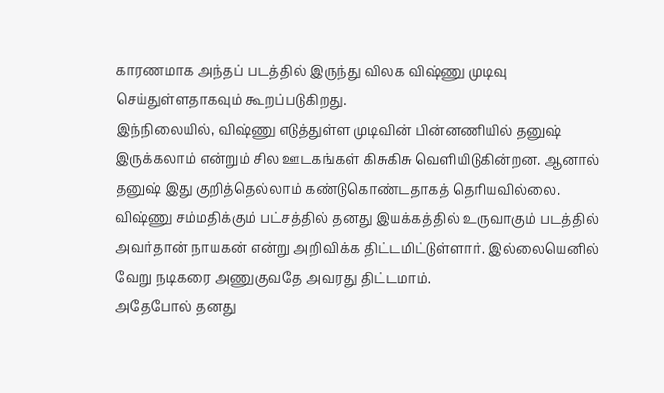காரணமாக அந்தப் படத்தில் இருந்து விலக விஷ்ணு முடிவு செய்துள்ளதாகவும் கூறப்படுகிறது.
இந்நிலையில், விஷ்ணு எடுத்துள்ள முடிவின் பின்னணியில் தனுஷ் இருக்கலாம் என்றும் சில ஊடகங்கள் கிசுகிசு வெளியிடுகின்றன. ஆனால் தனுஷ் இது குறித்தெல்லாம் கண்டுகொண்டதாகத் தெரியவில்லை.
விஷ்ணு சம்மதிக்கும் பட்சத்தில் தனது இயக்கத்தில் உருவாகும் படத்தில் அவர்தான் நாயகன் என்று அறிவிக்க திட்டமிட்டுள்ளார். இல்லையெனில் வேறு நடிகரை அணுகுவதே அவரது திட்டமாம்.
அதேபோல் தனது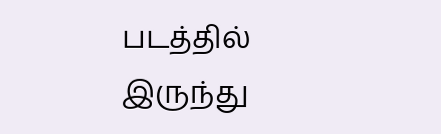படத்தில் இருந்து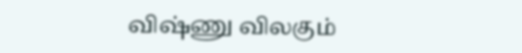விஷ்ணு விலகும்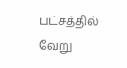பட்சத்தில் வேறு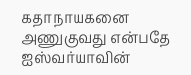கதாநாயகனை அணுகுவது என்பதே ஐஸ்வர்யாவின்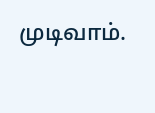முடிவாம்.